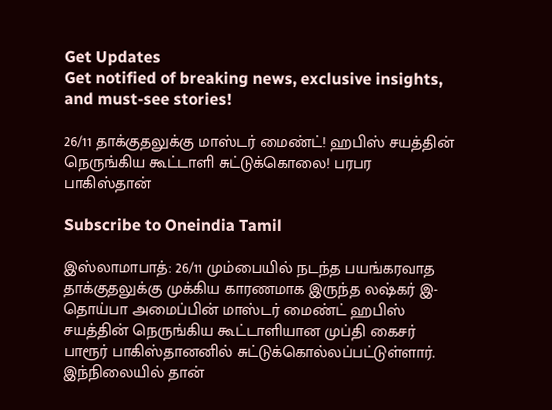Get Updates
Get notified of breaking news, exclusive insights, and must-see stories!

26/11 தாக்குதலுக்கு மாஸ்டர் மைண்ட்! ஹபிஸ் சயத்தின் நெருங்கிய கூட்டாளி சுட்டுக்கொலை! பரபர பாகிஸ்தான்

Subscribe to Oneindia Tamil

இஸ்லாமாபாத்: 26/11 மும்பையில் நடந்த பயங்கரவாத தாக்குதலுக்கு முக்கிய காரணமாக இருந்த லஷ்கர் இ-தொய்பா அமைப்பின் மாஸ்டர் மைண்ட் ஹபிஸ் சயத்தின் நெருங்கிய கூட்டாளியான முப்தி கைசர் பாரூர் பாகிஸ்தானனில் சுட்டுக்கொல்லப்பட்டுள்ளார். இந்நிலையில் தான்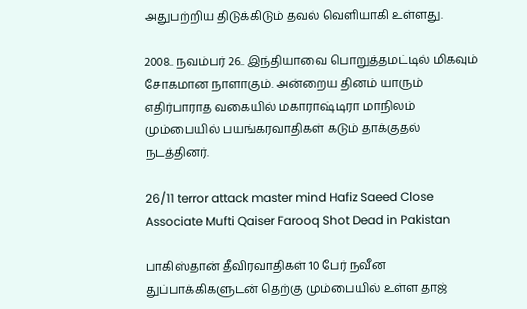அதுபற்றிய திடுக்கிடும் தவல் வெளியாகி உள்ளது.

2008.. நவம்பர் 26.. இந்தியாவை பொறுத்தமட்டில் மிகவும் சோகமான நாளாகும். அன்றைய தினம் யாரும் எதிர்பாராத வகையில் மகாராஷ்டிரா மாநிலம் மும்பையில் பயங்கரவாதிகள் கடும் தாக்குதல் நடத்தினர்.

26/11 terror attack master mind Hafiz Saeed Close Associate Mufti Qaiser Farooq Shot Dead in Pakistan

பாகிஸ்தான் தீவிரவாதிகள் 10 பேர் நவீன துப்பாக்கிகளுடன் தெற்கு மும்பையில் உள்ள தாஜ்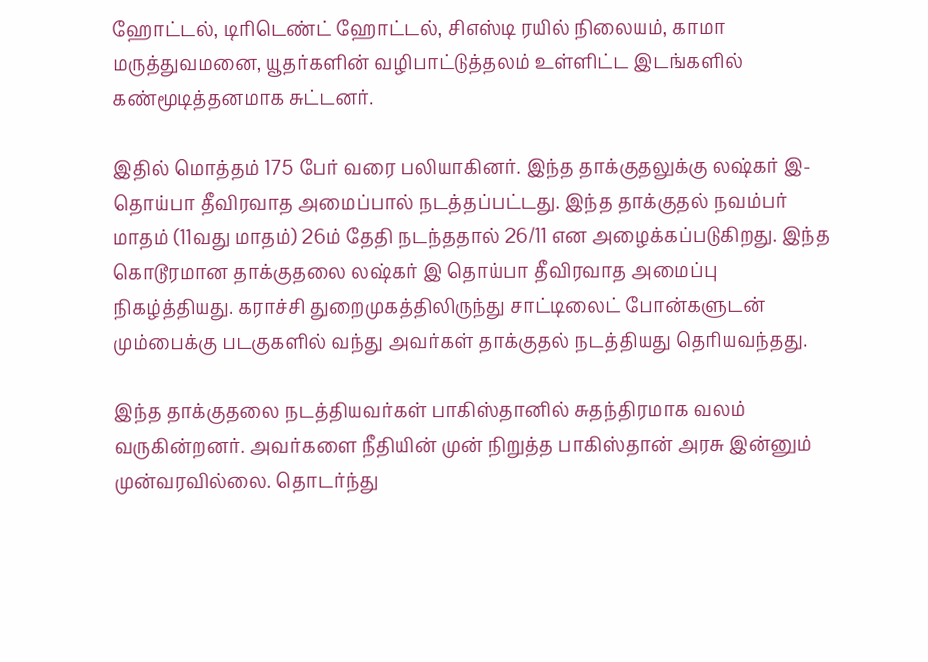ஹோட்டல், டிரிடெண்ட் ஹோட்டல், சிஎஸ்டி ரயில் நிலையம், காமா மருத்துவமனை, யூதர்களின் வழிபாட்டுத்தலம் உள்ளிட்ட இடங்களில் கண்மூடித்தனமாக சுட்டனர்.

இதில் மொத்தம் 175 பேர் வரை பலியாகினர். இந்த தாக்குதலுக்கு லஷ்கர் இ-தொய்பா தீவிரவாத அமைப்பால் நடத்தப்பட்டது. இந்த தாக்குதல் நவம்பர் மாதம் (11வது மாதம்) 26ம் தேதி நடந்ததால் 26/11 என அழைக்கப்படுகிறது. இந்த கொடூரமான தாக்குதலை லஷ்கர் இ தொய்பா தீவிரவாத அமைப்பு நிகழ்த்தியது. கராச்சி துறைமுகத்திலிருந்து சாட்டிலைட் போன்களுடன் மும்பைக்கு படகுகளில் வந்து அவர்கள் தாக்குதல் நடத்தியது தெரியவந்தது.

இந்த தாக்குதலை நடத்தியவர்கள் பாகிஸ்தானில் சுதந்திரமாக வலம் வருகின்றனர். அவர்களை நீதியின் முன் நிறுத்த பாகிஸ்தான் அரசு இன்னும் முன்வரவில்லை. தொடர்ந்து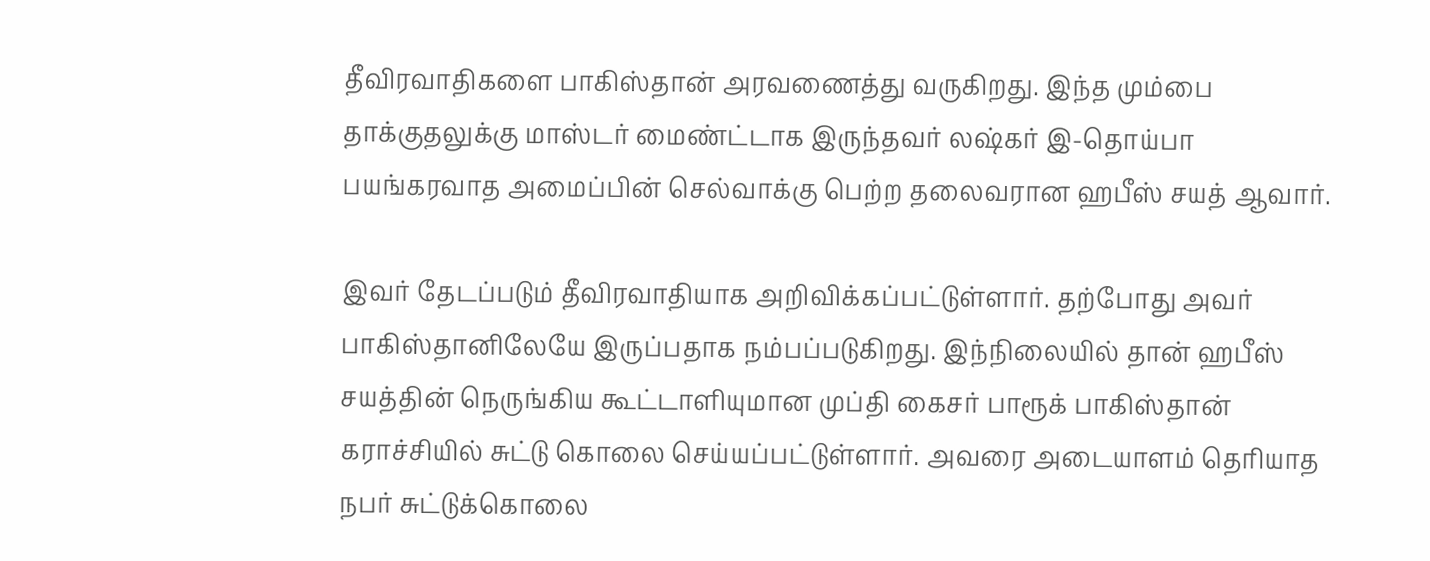தீவிரவாதிகளை பாகிஸ்தான் அரவணைத்து வருகிறது. இந்த மும்பை தாக்குதலுக்கு மாஸ்டர் மைண்ட்டாக இருந்தவர் லஷ்கர் இ-தொய்பா பயங்கரவாத அமைப்பின் செல்வாக்கு பெற்ற தலைவரான ஹபீஸ் சயத் ஆவார்.

இவர் தேடப்படும் தீவிரவாதியாக அறிவிக்கப்பட்டுள்ளார். தற்போது அவர் பாகிஸ்தானிலேயே இருப்பதாக நம்பப்படுகிறது. இந்நிலையில் தான் ஹபீஸ் சயத்தின் நெருங்கிய கூட்டாளியுமான முப்தி கைசர் பாரூக் பாகிஸ்தான் கராச்சியில் சுட்டு கொலை செய்யப்பட்டுள்ளார். அவரை அடையாளம் தெரியாத நபர் சுட்டுக்கொலை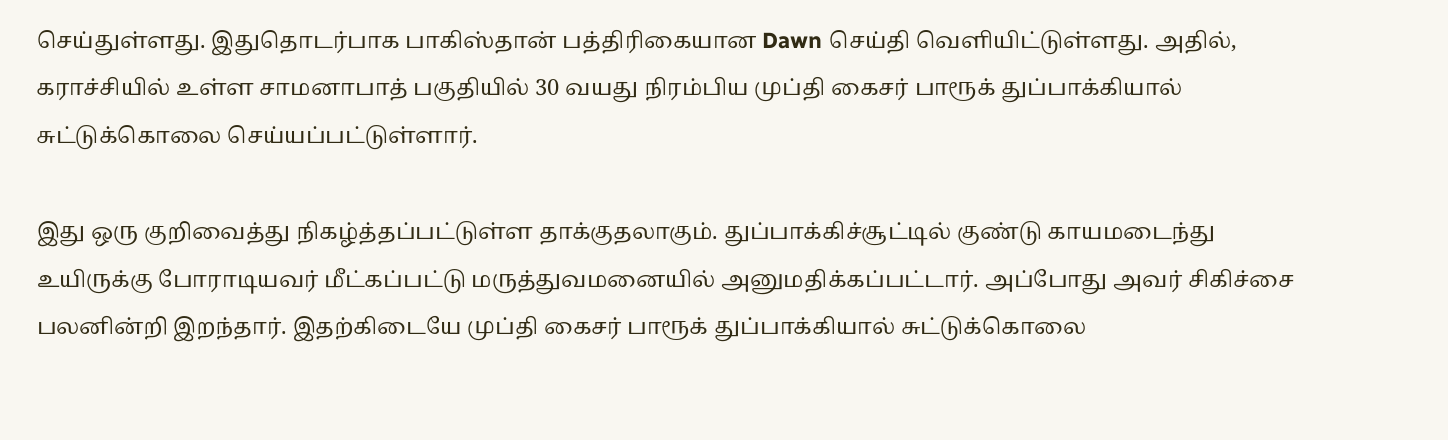செய்துள்ளது. இதுதொடர்பாக பாகிஸ்தான் பத்திரிகையான Dawn செய்தி வெளியிட்டுள்ளது. அதில், கராச்சியில் உள்ள சாமனாபாத் பகுதியில் 30 வயது நிரம்பிய முப்தி கைசர் பாரூக் துப்பாக்கியால் சுட்டுக்கொலை செய்யப்பட்டுள்ளார்.

இது ஒரு குறிவைத்து நிகழ்த்தப்பட்டுள்ள தாக்குதலாகும். துப்பாக்கிச்சூட்டில் குண்டு காயமடைந்து உயிருக்கு போராடியவர் மீட்கப்பட்டு மருத்துவமனையில் அனுமதிக்கப்பட்டார். அப்போது அவர் சிகிச்சை பலனின்றி இறந்தார். இதற்கிடையே முப்தி கைசர் பாரூக் துப்பாக்கியால் சுட்டுக்கொலை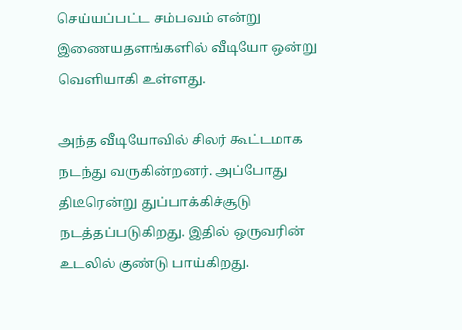செய்யப்பட்ட சம்பவம் என்று இணையதளங்களில் வீடியோ ஒன்று வெளியாகி உள்ளது.

அந்த வீடியோவில் சிலர் கூட்டமாக நடந்து வருகின்றனர். அப்போது திடீரென்று துப்பாக்கிச்சூடு நடத்தப்படுகிறது. இதில் ஒருவரின் உடலில் குண்டு பாய்கிறது.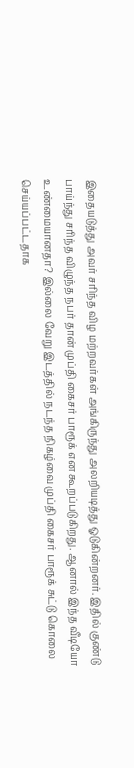இதையடுத்து அவர் சரிந்த விழ மற்றவர்கள் அங்கிருந்து அலறியடித்து ஓடுகின்றனர். இதில் குண்டு பாய்ந்து சரிந்த விழுந்த நபர் தான் முப்தி கைசர் பாரூக் என கூறப்படுகிறது. ஆனால் இந்த வீடியோ உண்மையானதா? இல்லை வேறு இடத்தில் நடந்த நிகழ்வை முப்தி கைசர் பாரூக் சுட்டு கொலை செய்யப்பட்டதாக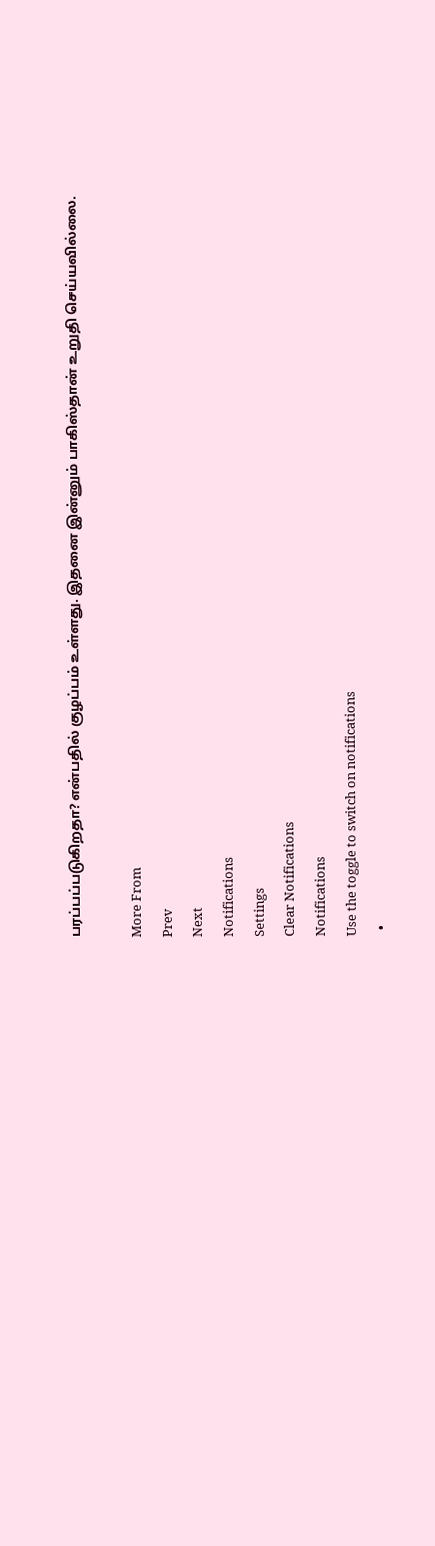பரப்பப்படுகிறதா? என்பதில் குழப்பம் உள்ளது. இதனை இன்னும் பாகிஸ்தான் உறுதி செய்யவில்லை.

More From
Prev
Next
Notifications
Settings
Clear Notifications
Notifications
Use the toggle to switch on notifications
  •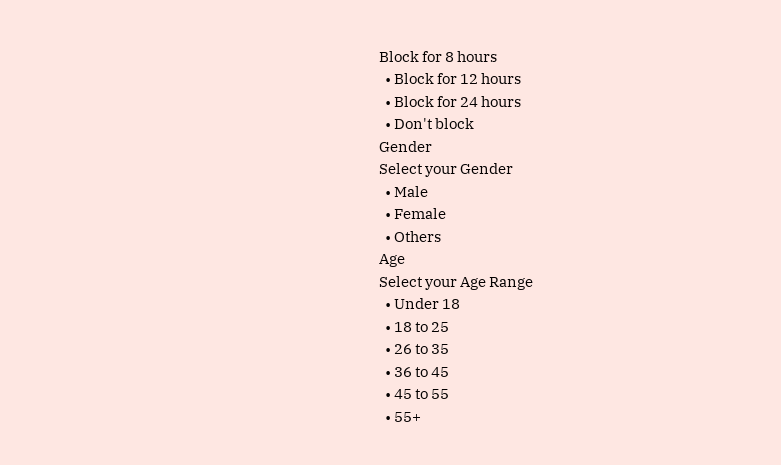Block for 8 hours
  • Block for 12 hours
  • Block for 24 hours
  • Don't block
Gender
Select your Gender
  • Male
  • Female
  • Others
Age
Select your Age Range
  • Under 18
  • 18 to 25
  • 26 to 35
  • 36 to 45
  • 45 to 55
  • 55+